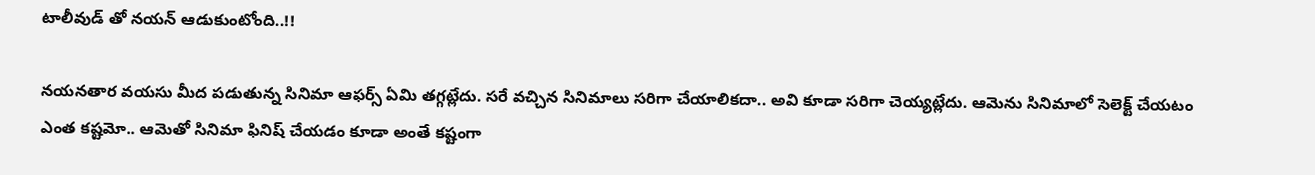టాలీవుడ్ తో నయన్ ఆడుకుంటోంది..!!

నయనతార వయసు మీద పడుతున్న సినిమా ఆఫర్స్ ఏమి తగ్గట్లేదు. సరే వచ్చిన సినిమాలు సరిగా చేయాలికదా.. అవి కూడా సరిగా చెయ్యట్లేదు. ఆమెను సినిమాలో సెలెక్ట్ చేయటం ఎంత కష్టమో.. ఆమెతో సినిమా ఫినిష్ చేయడం కూడా అంతే కష్టంగా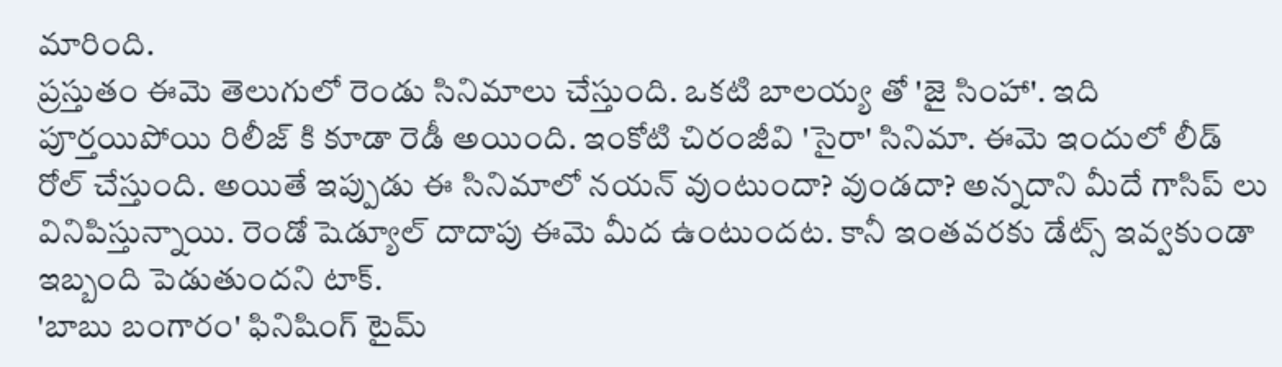మారింది.
ప్రస్తుతం ఈమె తెలుగులో రెండు సినిమాలు చేస్తుంది. ఒకటి బాలయ్య తో 'జై సింహా'. ఇది పూర్తయిపోయి రిలీజ్ కి కూడా రెడీ అయింది. ఇంకోటి చిరంజీవి 'సైరా' సినిమా. ఈమె ఇందులో లీడ్ రోల్ చేస్తుంది. అయితే ఇప్పుడు ఈ సినిమాలో నయన్ వుంటుందా? వుండదా? అన్నదాని మీదే గాసిప్ లు వినిపిస్తున్నాయి. రెండో షెడ్యూల్ దాదాపు ఈమె మీద ఉంటుందట. కానీ ఇంతవరకు డేట్స్ ఇవ్వకుండా ఇబ్బంది పెడుతుందని టాక్.
'బాబు బంగారం' ఫినిషింగ్ టైమ్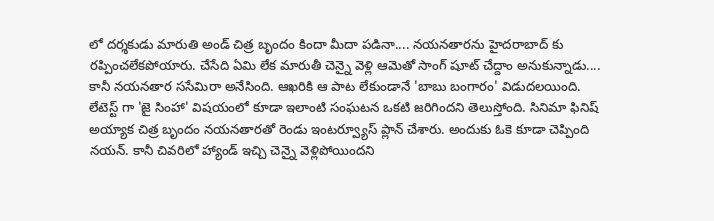లో దర్శకుడు మారుతి అండ్ చిత్ర బృందం కిందా మీదా పడినా.... నయనతారను హైదరాబాద్ కు రప్పించలేకపోయారు. చేసేది ఏమి లేక మారుతీ చెన్నై వెళ్లి ఆమెతో సాంగ్ షూట్ చేద్దాం అనుకున్నాడు.... కానీ నయనతార ససేమిరా అనేసింది. ఆఖరికి ఆ పాట లేకుండానే 'బాబు బంగారం' విడుదలయింది.
లేటెస్ట్ గా 'జై సింహా' విషయంలో కూడా ఇలాంటి సంఘటన ఒకటి జరిగిందని తెలుస్తోంది. సినిమా ఫినిష్ అయ్యాక చిత్ర బృందం నయనతారతో రెండు ఇంటర్వ్యూస్ ప్లాన్ చేశారు. అందుకు ఓకె కూడా చెప్పింది నయన్. కానీ చివరిలో హ్యాండ్ ఇచ్చి చెన్నై వెళ్లిపోయిందని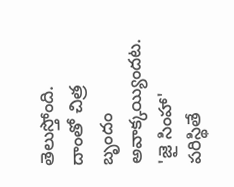తెలుస్తోంది. దాంతో చిత్ర బృందం అవాక్కయ్యిందట. 'జై సింహా' పరిస్థితే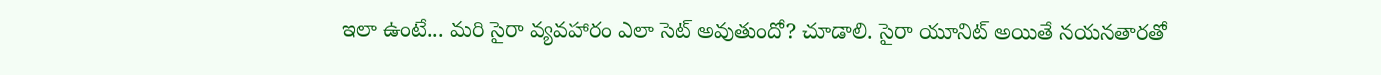ఇలా ఉంటే... మరి సైరా వ్యవహారం ఎలా సెట్ అవుతుందో? చూడాలి. సైరా యూనిట్ అయితే నయనతారతో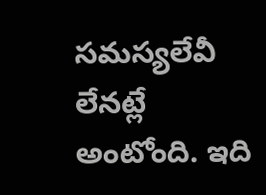సమస్యలేవీ లేనట్లే అంటోంది. ఇది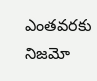ఎంతవరకు నిజమో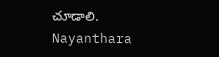చూడాలి.
Nayanthara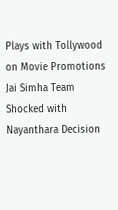Plays with Tollywood on Movie Promotions
Jai Simha Team Shocked with Nayanthara Decision